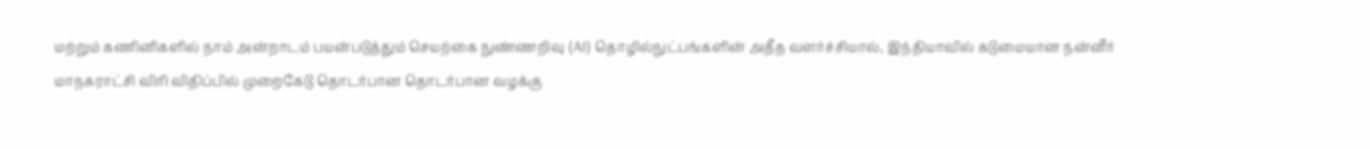மற்றும் கணினிகளில் நாம் அன்றாடம் பயன்படுத்தும் செயற்கை நுண்ணறிவு (AI) தொழில்நுட்பங்களின் அதீத வளர்ச்சியால், இந்தியாவில் கடுமையான நன்னீர்
மாநகராட்சி விரி விதிப்பில் முறைகேடு தொடர்பான தொடர்பான வழக்கு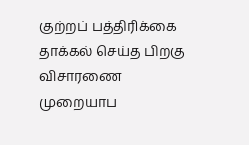குற்றப் பத்திரிக்கை தாக்கல் செய்த பிறகு விசாரணை முறையாப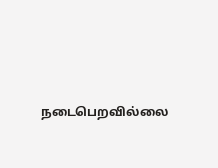நடைபெறவில்லை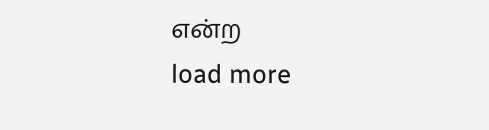என்ற
load more